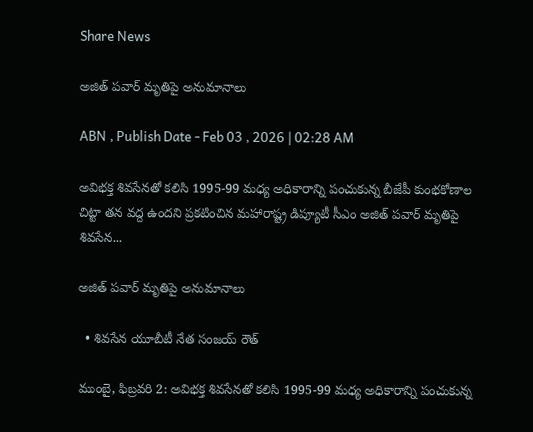Share News

అజిత్‌ పవార్‌ మృతిపై అనుమానాలు

ABN , Publish Date - Feb 03 , 2026 | 02:28 AM

అవిభక్త శివసేనతో కలిసి 1995-99 మధ్య అధికారాన్ని పంచుకున్న బీజేపీ కుంభకోణాల చిట్టా తన వద్ద ఉందని ప్రకటించిన మహారాష్ట్ర డిప్యూటీ సీఎం అజిత్‌ పవార్‌ మృతిపై శివసేన...

అజిత్‌ పవార్‌ మృతిపై అనుమానాలు

  • శివసేన యూబీటీ నేత సంజయ్‌ రౌత్‌

ముంబై, ఫిబ్రవరి 2: అవిభక్త శివసేనతో కలిసి 1995-99 మధ్య అధికారాన్ని పంచుకున్న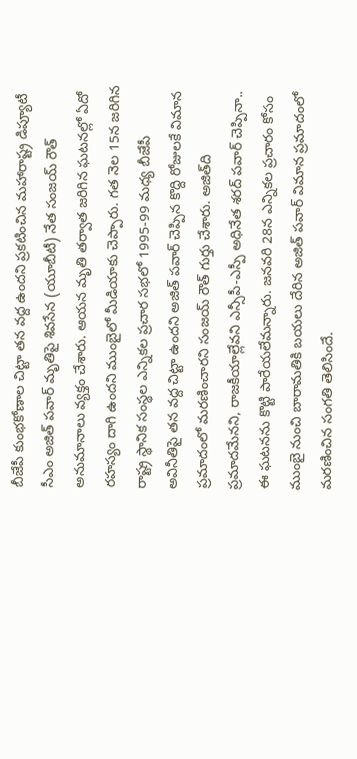బీజేపీ కుంభకోణాల చిట్టా తన వద్ద ఉందని ప్రకటించిన మహారాష్ట్ర డిప్యూటీ సీఎం అజిత్‌ పవార్‌ మృతిపై శివసేన (యూబీటీ) నేత సంజయ్‌ రౌత్‌ అనుమానాలు వ్యక్తం చేశారు. ఆయన మృతి తర్వాత జరిగిన ఘటనల్లో ఏదో రహస్యం దాగి ఉందని ముంబైలో మీడియాకు చెప్పారు. గత నెల 15న జరిగిన రాష్ట్ర స్థానిక సంస్థల ఎన్నికల ప్రచార సభలో 1995-99 మధ్య బీజేపీ అవినీతిపై తన వద్ద చిట్టా ఉందని అజిత్‌ పవార్‌ చెప్పిన కొద్ది రోజులకే విమాన ప్రమాదంలో మరణించారని సంజయ్‌ రౌత్‌ గుర్తు చేశారు. అజిత్‌ది ప్రమాదమేనని, రాజకీయాల్లేవని ఎన్సీపీ-ఎస్పీ అధినేత శరద్‌ పవార్‌ చెప్పినా.. ఈ ఘటనను కొట్టి పారేయలేమన్నారు. జనవరి 28న ఎన్నికల ప్రచారం కోసం ముంబై నుంచి బారామతికి బయలు దేరిన అజిత్‌ పవార్‌ విమాన ప్రమాదంలో మరణించిన సంగతి తెలిసిందే.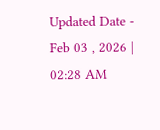Updated Date - Feb 03 , 2026 | 02:28 AM